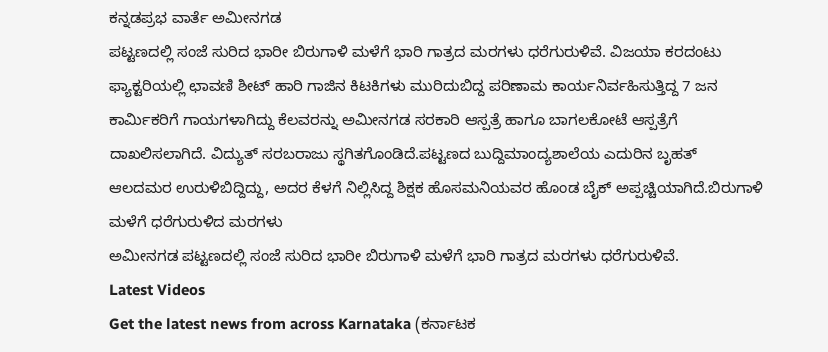ಕನ್ನಡಪ್ರಭ ವಾರ್ತೆ ಅಮೀನಗಡ
ಪಟ್ಟಣದಲ್ಲಿ ಸಂಜೆ ಸುರಿದ ಭಾರೀ ಬಿರುಗಾಳಿ ಮಳೆಗೆ ಭಾರಿ ಗಾತ್ರದ ಮರಗಳು ಧರೆಗುರುಳಿವೆ. ವಿಜಯಾ ಕರದಂಟು ಫ್ಯಾಕ್ಟರಿಯಲ್ಲಿ ಛಾವಣಿ ಶೀಟ್ ಹಾರಿ ಗಾಜಿನ ಕಿಟಕಿಗಳು ಮುರಿದುಬಿದ್ದ ಪರಿಣಾಮ ಕಾರ್ಯನಿರ್ವಹಿಸುತ್ತಿದ್ದ 7 ಜನ ಕಾರ್ಮಿಕರಿಗೆ ಗಾಯಗಳಾಗಿದ್ದು ಕೆಲವರನ್ನು ಅಮೀನಗಡ ಸರಕಾರಿ ಆಸ್ಪತ್ರೆ ಹಾಗೂ ಬಾಗಲಕೋಟೆ ಆಸ್ಪತ್ರೆಗೆ ದಾಖಲಿಸಲಾಗಿದೆ. ವಿದ್ಯುತ್ ಸರಬರಾಜು ಸ್ಥಗಿತಗೊಂಡಿದೆ.ಪಟ್ಟಣದ ಬುದ್ದಿಮಾಂದ್ಯಶಾಲೆಯ ಎದುರಿನ ಬೃಹತ್ ಆಲದಮರ ಉರುಳಿಬಿದ್ದಿದ್ದು, ಅದರ ಕೆಳಗೆ ನಿಲ್ಲಿಸಿದ್ದ ಶಿಕ್ಷಕ ಹೊಸಮನಿಯವರ ಹೊಂಡ ಬೈಕ್ ಅಪ್ಪಚ್ಚಿಯಾಗಿದೆ.ಬಿರುಗಾಳಿ ಮಳೆಗೆ ಧರೆಗುರುಳಿದ ಮರಗಳು
ಅಮೀನಗಡ ಪಟ್ಟಣದಲ್ಲಿ ಸಂಜೆ ಸುರಿದ ಭಾರೀ ಬಿರುಗಾಳಿ ಮಳೆಗೆ ಭಾರಿ ಗಾತ್ರದ ಮರಗಳು ಧರೆಗುರುಳಿವೆ.
Latest Videos
Get the latest news from across Karnataka (ಕರ್ನಾಟಕ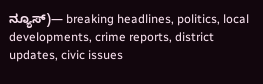ನ್ಯೂಸ್)— breaking headlines, politics, local developments, crime reports, district updates, civic issues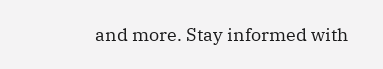and more. Stay informed with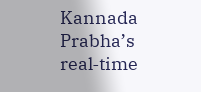Kannada Prabha’s real‑time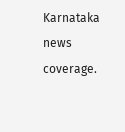Karnataka news coverage.